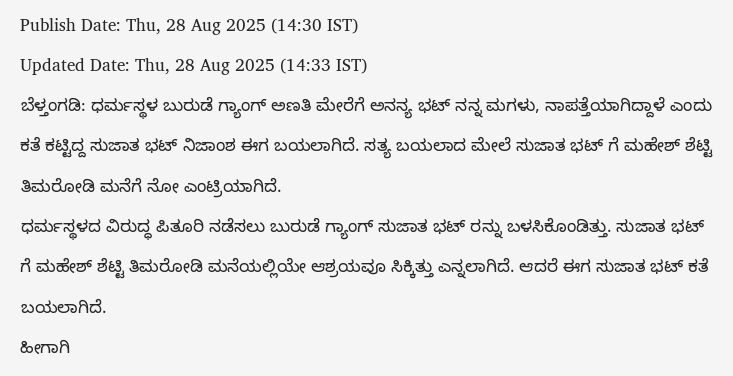Publish Date: Thu, 28 Aug 2025 (14:30 IST)
Updated Date: Thu, 28 Aug 2025 (14:33 IST)
ಬೆಳ್ತಂಗಡಿ: ಧರ್ಮಸ್ಥಳ ಬುರುಡೆ ಗ್ಯಾಂಗ್ ಅಣತಿ ಮೇರೆಗೆ ಅನನ್ಯ ಭಟ್ ನನ್ನ ಮಗಳು, ನಾಪತ್ತೆಯಾಗಿದ್ದಾಳೆ ಎಂದು ಕತೆ ಕಟ್ಟಿದ್ದ ಸುಜಾತ ಭಟ್ ನಿಜಾಂಶ ಈಗ ಬಯಲಾಗಿದೆ. ಸತ್ಯ ಬಯಲಾದ ಮೇಲೆ ಸುಜಾತ ಭಟ್ ಗೆ ಮಹೇಶ್ ಶೆಟ್ಟಿ ತಿಮರೋಡಿ ಮನೆಗೆ ನೋ ಎಂಟ್ರಿಯಾಗಿದೆ.
ಧರ್ಮಸ್ಥಳದ ವಿರುದ್ಧ ಪಿತೂರಿ ನಡೆಸಲು ಬುರುಡೆ ಗ್ಯಾಂಗ್ ಸುಜಾತ ಭಟ್ ರನ್ನು ಬಳಸಿಕೊಂಡಿತ್ತು. ಸುಜಾತ ಭಟ್ ಗೆ ಮಹೇಶ್ ಶೆಟ್ಟಿ ತಿಮರೋಡಿ ಮನೆಯಲ್ಲಿಯೇ ಆಶ್ರಯವೂ ಸಿಕ್ಕಿತ್ತು ಎನ್ನಲಾಗಿದೆ. ಆದರೆ ಈಗ ಸುಜಾತ ಭಟ್ ಕತೆ ಬಯಲಾಗಿದೆ.
ಹೀಗಾಗಿ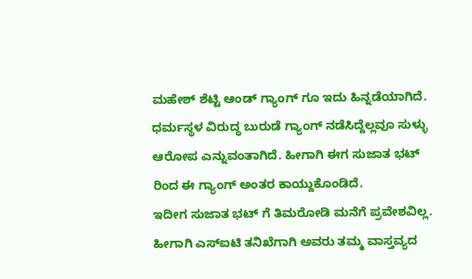ಮಹೇಶ್ ಶೆಟ್ಟಿ ಆಂಡ್ ಗ್ಯಾಂಗ್ ಗೂ ಇದು ಹಿನ್ನಡೆಯಾಗಿದೆ. ಧರ್ಮಸ್ಥಳ ವಿರುದ್ಧ ಬುರುಡೆ ಗ್ಯಾಂಗ್ ನಡೆಸಿದ್ದೆಲ್ಲವೂ ಸುಳ್ಳು ಆರೋಪ ಎನ್ನುವಂತಾಗಿದೆ. ಹೀಗಾಗಿ ಈಗ ಸುಜಾತ ಭಟ್ ರಿಂದ ಈ ಗ್ಯಾಂಗ್ ಅಂತರ ಕಾಯ್ದುಕೊಂಡಿದೆ.
ಇದೀಗ ಸುಜಾತ ಭಟ್ ಗೆ ತಿಮರೋಡಿ ಮನೆಗೆ ಪ್ರವೇಶವಿಲ್ಲ. ಹೀಗಾಗಿ ಎಸ್ಐಟಿ ತನಿಖೆಗಾಗಿ ಅವರು ತಮ್ಮ ವಾಸ್ತವ್ಯದ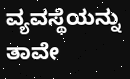ವ್ಯವಸ್ಥೆಯನ್ನು ತಾವೇ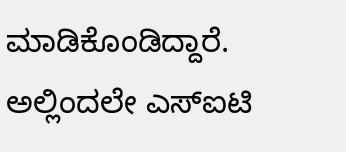ಮಾಡಿಕೊಂಡಿದ್ದಾರೆ. ಅಲ್ಲಿಂದಲೇ ಎಸ್ಐಟಿ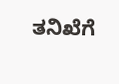ತನಿಖೆಗೆ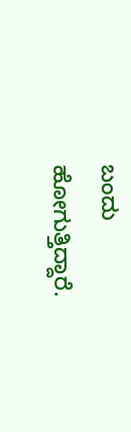ಬಂದು ಹೋಗುತ್ತಿದ್ದಾರೆ.